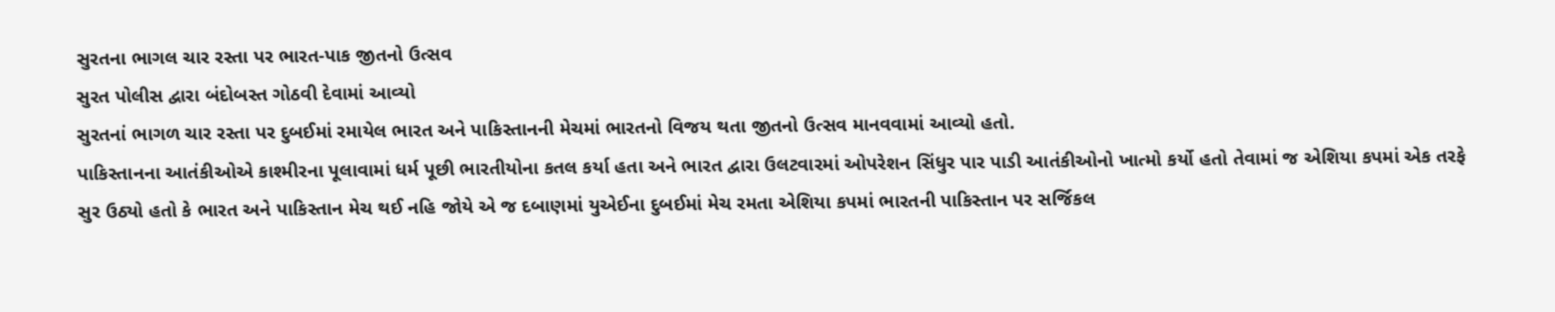સુરતના ભાગલ ચાર રસ્તા પર ભારત-પાક જીતનો ઉત્સવ
સુરત પોલીસ દ્વારા બંદોબસ્ત ગોઠવી દેવામાં આવ્યો
સુરતનાં ભાગળ ચાર રસ્તા પર દુબઈમાં રમાયેલ ભારત અને પાકિસ્તાનની મેચમાં ભારતનો વિજય થતા જીતનો ઉત્સવ માનવવામાં આવ્યો હતો.
પાકિસ્તાનના આતંકીઓએ કાશ્મીરના પૂલાવામાં ધર્મ પૂછી ભારતીયોના કતલ કર્યા હતા અને ભારત દ્વારા ઉલટવારમાં ઓપરેશન સિંધુર પાર પાડી આતંકીઓનો ખાત્મો કર્યો હતો તેવામાં જ એશિયા કપમાં એક તરફે સુર ઉઠ્યો હતો કે ભારત અને પાકિસ્તાન મેચ થઈ નહિ જોયે એ જ દબાણમાં યુએઈના દુબઈમાં મેચ રમતા એશિયા કપમાં ભારતની પાકિસ્તાન પર સર્જિકલ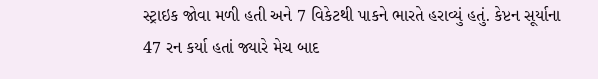સ્ટ્રાઇક જોવા મળી હતી અને 7 વિકેટથી પાકને ભારતે હરાવ્યું હતું. કેપ્ટન સૂર્યાના 47 રન કર્યા હતાં જ્યારે મેચ બાદ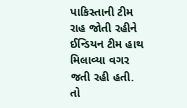પાકિસ્તાની ટીમ રાહ જોતી રહીને ઈન્ડિયન ટીમ હાથ મિલાવ્યા વગર જતી રહી હતી. તો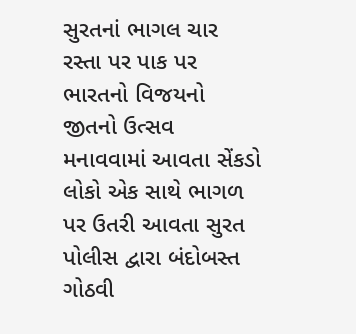સુરતનાં ભાગલ ચાર રસ્તા પર પાક પર ભારતનો વિજયનો જીતનો ઉત્સવ મનાવવામાં આવતા સેંકડો લોકો એક સાથે ભાગળ પર ઉતરી આવતા સુરત પોલીસ દ્વારા બંદોબસ્ત ગોઠવી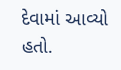દેવામાં આવ્યો હતો.